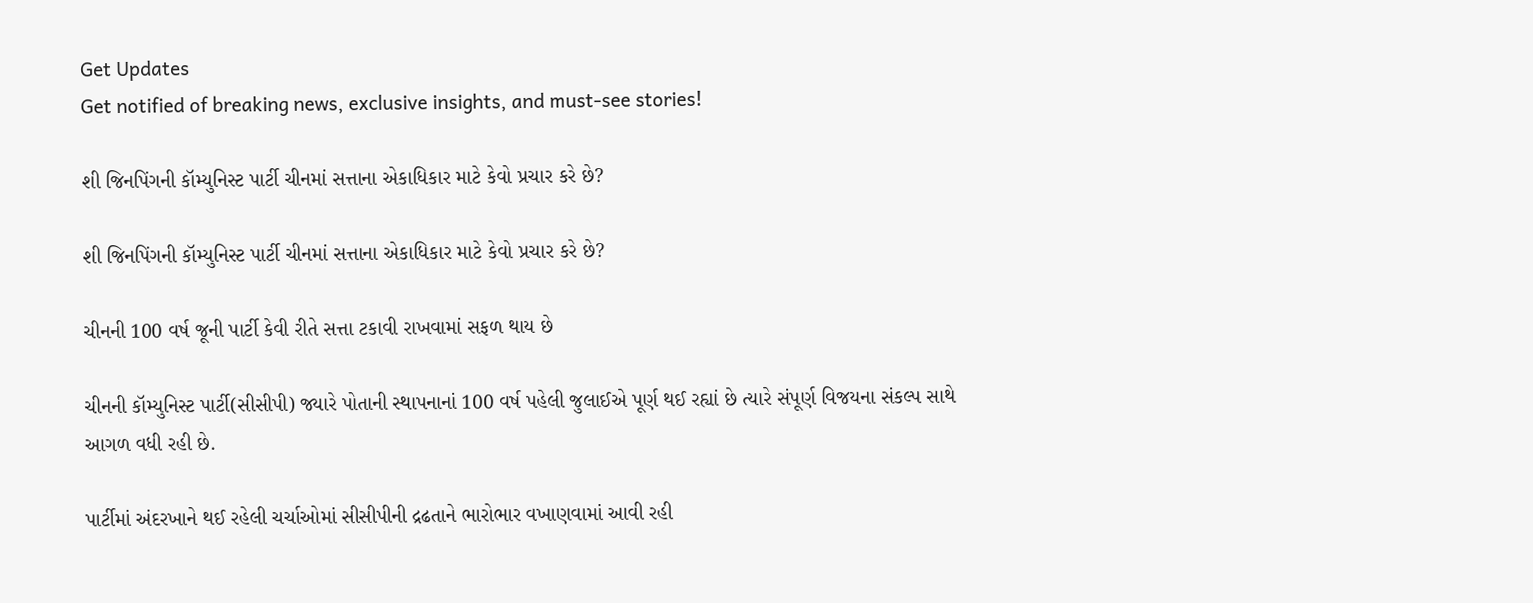Get Updates
Get notified of breaking news, exclusive insights, and must-see stories!

શી જિનપિંગની કૉમ્યુનિસ્ટ પાર્ટી ચીનમાં સત્તાના એકાધિકાર માટે કેવો પ્રચાર કરે છે?

શી જિનપિંગની કૉમ્યુનિસ્ટ પાર્ટી ચીનમાં સત્તાના એકાધિકાર માટે કેવો પ્રચાર કરે છે?

ચીનની 100 વર્ષ જૂની પાર્ટી કેવી રીતે સત્તા ટકાવી રાખવામાં સફળ થાય છે

ચીનની કૉમ્યુનિસ્ટ પાર્ટી(સીસીપી) જ્યારે પોતાની સ્થાપનાનાં 100 વર્ષ પહેલી જુલાઈએ પૂર્ણ થઈ રહ્યાં છે ત્યારે સંપૂર્ણ વિજયના સંકલ્પ સાથે આગળ વધી રહી છે.

પાર્ટીમાં અંદરખાને થઈ રહેલી ચર્ચાઓમાં સીસીપીની દ્રઢતાને ભારોભાર વખાણવામાં આવી રહી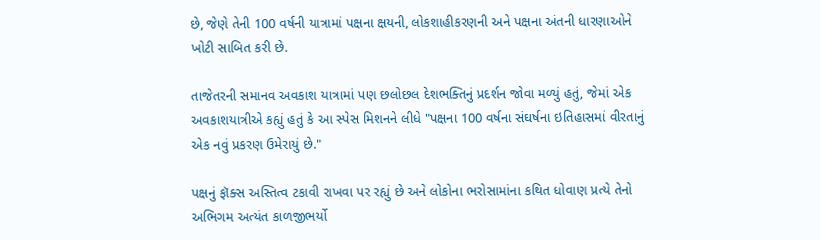છે, જેણે તેની 100 વર્ષની યાત્રામાં પક્ષના ક્ષયની, લોકશાહીકરણની અને પક્ષના અંતની ધારણાઓને ખોટી સાબિત કરી છે.

તાજેતરની સમાનવ અવકાશ યાત્રામાં પણ છલોછલ દેશભક્તિનું પ્રદર્શન જોવા મળ્યું હતું, જેમાં એક અવકાશયાત્રીએ કહ્યું હતું કે આ સ્પેસ મિશનને લીધે "પક્ષના 100 વર્ષના સંઘર્ષના ઇતિહાસમાં વીરતાનું એક નવું પ્રકરણ ઉમેરાયું છે."

પક્ષનું ફૉક્સ અસ્તિત્વ ટકાવી રાખવા પર રહ્યું છે અને લોકોના ભરોસામાંના કથિત ધોવાણ પ્રત્યે તેનો અભિગમ અત્યંત કાળજીભર્યો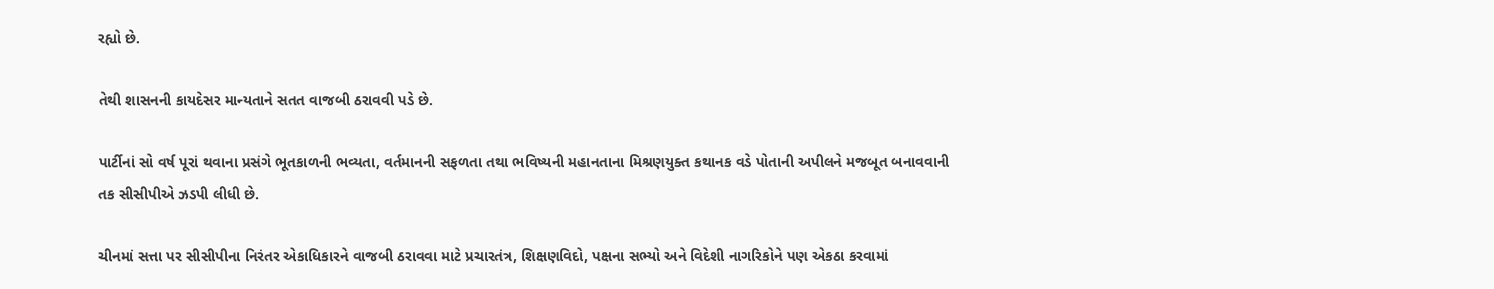રહ્યો છે.

તેથી શાસનની કાયદેસર માન્યતાને સતત વાજબી ઠરાવવી પડે છે.

પાર્ટીનાં સો વર્ષ પૂરાં થવાના પ્રસંગે ભૂતકાળની ભવ્યતા, વર્તમાનની સફળતા તથા ભવિષ્યની મહાનતાના મિશ્રણયુક્ત કથાનક વડે પોતાની અપીલને મજબૂત બનાવવાની તક સીસીપીએ ઝડપી લીધી છે.

ચીનમાં સત્તા પર સીસીપીના નિરંતર એકાધિકારને વાજબી ઠરાવવા માટે પ્રચારતંત્ર, શિક્ષણવિદો, પક્ષના સભ્યો અને વિદેશી નાગરિકોને પણ એકઠા કરવામાં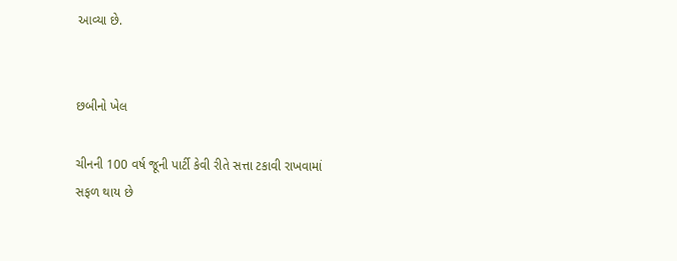આવ્યા છે.


છબીનો ખેલ

ચીનની 100 વર્ષ જૂની પાર્ટી કેવી રીતે સત્તા ટકાવી રાખવામાં સફળ થાય છે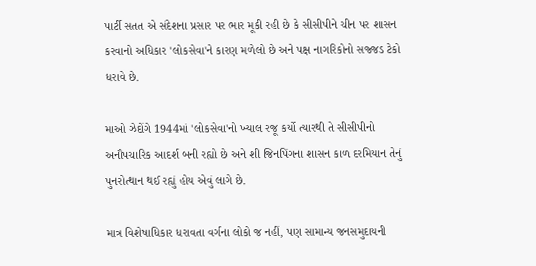પાર્ટી સતત એ સંદેશના પ્રસાર પર ભાર મૂકી રહી છે કે સીસીપીને ચીન પર શાસન કરવાનો અધિકાર 'લોકસેવા'ને કારણ મળેલો છે અને પક્ષ નાગરિકોનો સજ્જડ ટેકો ધરાવે છે.

માઓ ઝેદોંગે 1944માં 'લોકસેવા'નો ખ્યાલ રજૂ કર્યો ત્યારથી તે સીસીપીનો અનૌપચારિક આદર્શ બની રહ્યો છે અને શી જિનપિંગના શાસન કાળ દરમિયાન તેનું પુનરોત્થાન થઈ રહ્યું હોય એવું લાગે છે.

માત્ર વિશેષાધિકાર ધરાવતા વર્ગના લોકો જ નહીં, પણ સામાન્ય જનસમુદાયની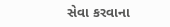સેવા કરવાના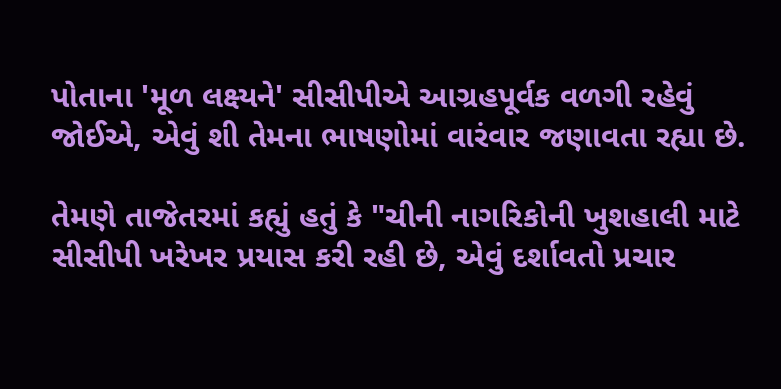પોતાના 'મૂળ લક્ષ્યને' સીસીપીએ આગ્રહપૂર્વક વળગી રહેવું જોઈએ, એવું શી તેમના ભાષણોમાં વારંવાર જણાવતા રહ્યા છે.

તેમણે તાજેતરમાં કહ્યું હતું કે "ચીની નાગરિકોની ખુશહાલી માટે સીસીપી ખરેખર પ્રયાસ કરી રહી છે, એવું દર્શાવતો પ્રચાર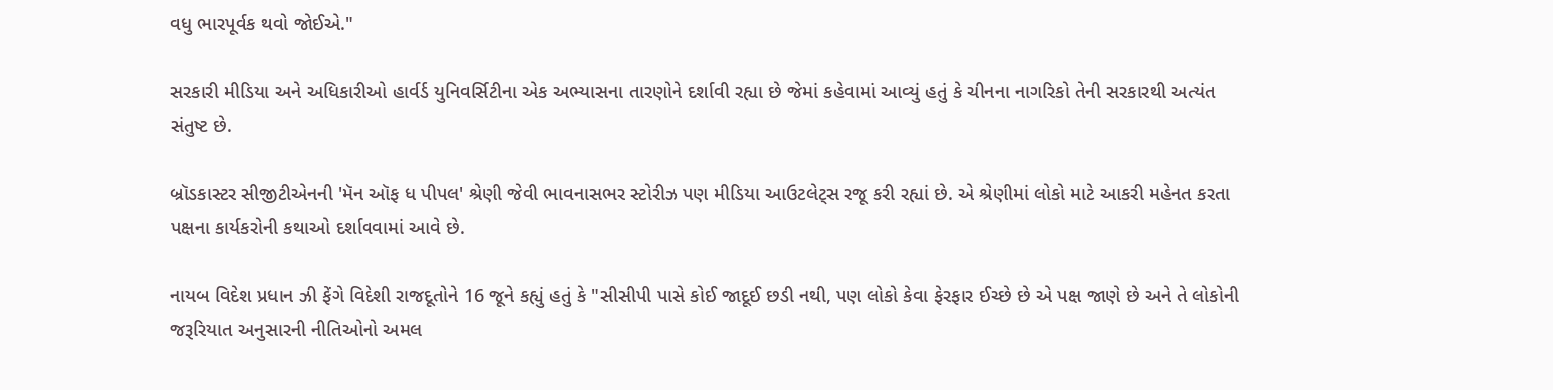વધુ ભારપૂર્વક થવો જોઈએ."

સરકારી મીડિયા અને અધિકારીઓ હાર્વર્ડ યુનિવર્સિટીના એક અભ્યાસના તારણોને દર્શાવી રહ્યા છે જેમાં કહેવામાં આવ્યું હતું કે ચીનના નાગરિકો તેની સરકારથી અત્યંત સંતુષ્ટ છે.

બ્રૉડકાસ્ટર સીજીટીએનની 'મૅન ઑફ ધ પીપલ' શ્રેણી જેવી ભાવનાસભર સ્ટોરીઝ પણ મીડિયા આઉટલેટ્સ રજૂ કરી રહ્યાં છે. એ શ્રેણીમાં લોકો માટે આકરી મહેનત કરતા પક્ષના કાર્યકરોની કથાઓ દર્શાવવામાં આવે છે.

નાયબ વિદેશ પ્રધાન ઝી ફેંગે વિદેશી રાજદૂતોને 16 જૂને કહ્યું હતું કે "સીસીપી પાસે કોઈ જાદૂઈ છડી નથી, પણ લોકો કેવા ફેરફાર ઈચ્છે છે એ પક્ષ જાણે છે અને તે લોકોની જરૂરિયાત અનુસારની નીતિઓનો અમલ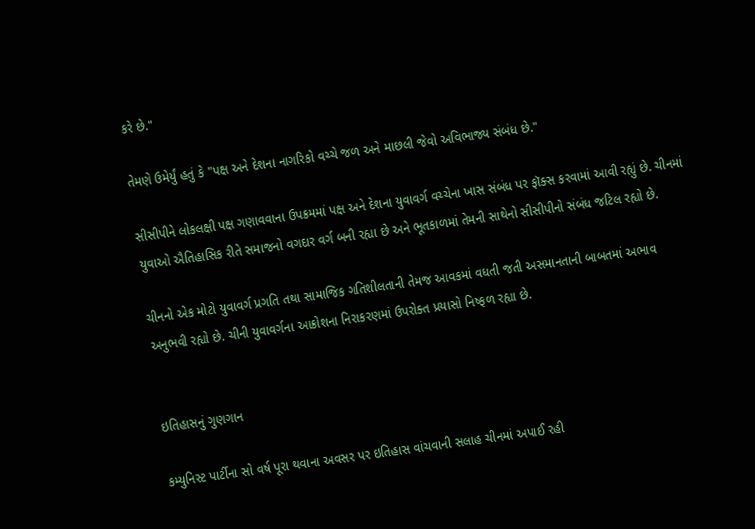કરે છે."

તેમણે ઉમેર્યું હતું કે "પક્ષ અને દેશના નાગરિકો વચ્ચે જળ અને માછલી જેવો અવિભાજ્ય સંબંધ છે."

સીસીપીને લોકલક્ષી પક્ષ ગણાવવાના ઉપક્રમમાં પક્ષ અને દેશના યુવાવર્ગ વચ્ચેના ખાસ સંબંધ પર ફૉક્સ કરવામાં આવી રહ્યું છે. ચીનમાં યુવાઓ ઐતિહાસિક રીતે સમાજનો વગદાર વર્ગ બની રહ્યા છે અને ભૂતકાળમાં તેમની સાથેનો સીસીપીનો સંબંધ જટિલ રહ્યો છે.

ચીનનો એક મોટો યુવાવર્ગ પ્રગતિ તથા સામાજિક ગતિશીલતાની તેમજ આવકમાં વધતી જતી અસમાનતાની બાબતમાં અભાવ અનુભવી રહ્યો છે. ચીની યુવાવર્ગના આક્રોશના નિરાકરણમાં ઉપરોક્ત પ્રયાસો નિષ્ફળ રહ્યા છે.


ઇતિહાસનું ગુણગાન

કમ્યુનિસ્ટ પાર્ટીના સો વર્ષ પૂરા થવાના અવસર પર ઇતિહાસ વાંચવાની સલાહ ચીનમાં અપાઈ રહી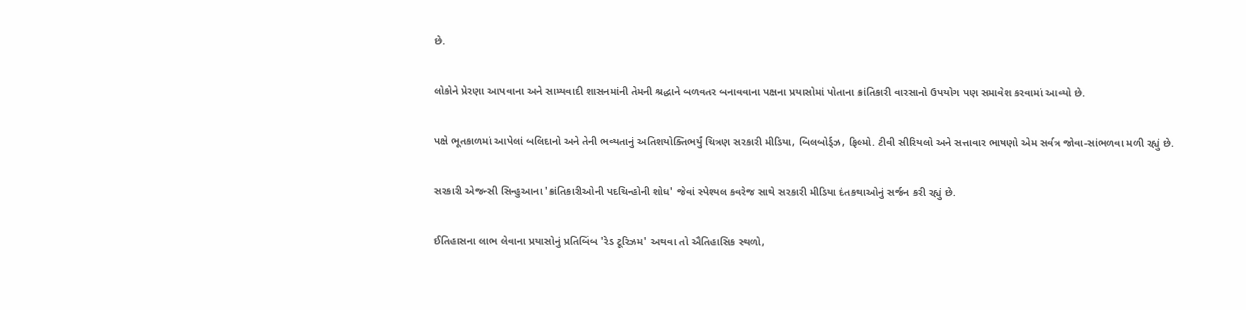છે.

લોકોને પ્રેરણા આપવાના અને સામ્યવાદી શાસનમાંની તેમની શ્રદ્ધાને બળવતર બનાવવાના પક્ષના પ્રયાસોમાં પોતાના ક્રાંતિકારી વારસાનો ઉપયોગ પણ સમાવેશ કરવામાં આવ્યો છે.

પક્ષે ભૂતકાળમાં આપેલાં બલિદાનો અને તેની ભવ્યતાનું અતિશયોક્તિભર્યું ચિત્રણ સરકારી મીડિયા, બિલબોર્ડ્ઝ, ફિલ્મો. ટીવી સીરિયલો અને સત્તાવાર ભાષણો એમ સર્વત્ર જોવા-સાંભળવા મળી રહ્યું છે.

સરકારી એજન્સી સિન્હુઆના 'ક્રાંતિકારીઓની પદચિન્હોની શોધ' જેવાં સ્પેશ્યલ કવરેજ સાથે સરકારી મીડિયા દંતકથાઓનું સર્જન કરી રહ્યું છે.

ઈતિહાસના લાભ લેવાના પ્રયાસોનું પ્રતિબિંબ 'રેડ ટૂરિઝમ' અથવા તો ઐતિહાસિક સ્થળો,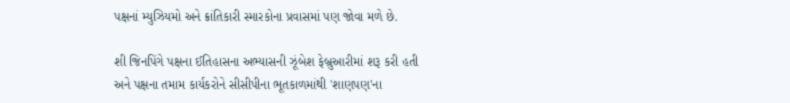પક્ષનાં મ્યુઝિયમો અને ક્રાંતિકારી સ્મારકોના પ્રવાસમાં પણ જોવા મળે છે.

શી જિનપિંગે પક્ષના ઈતિહાસના અભ્યાસની ઝૂંબેશ ફેબ્રુઆરીમાં શરૂ કરી હતી અને પક્ષના તમામ કાર્યકરોને સીસીપીના ભૂતકાળમાંથી 'શાણપણ'ના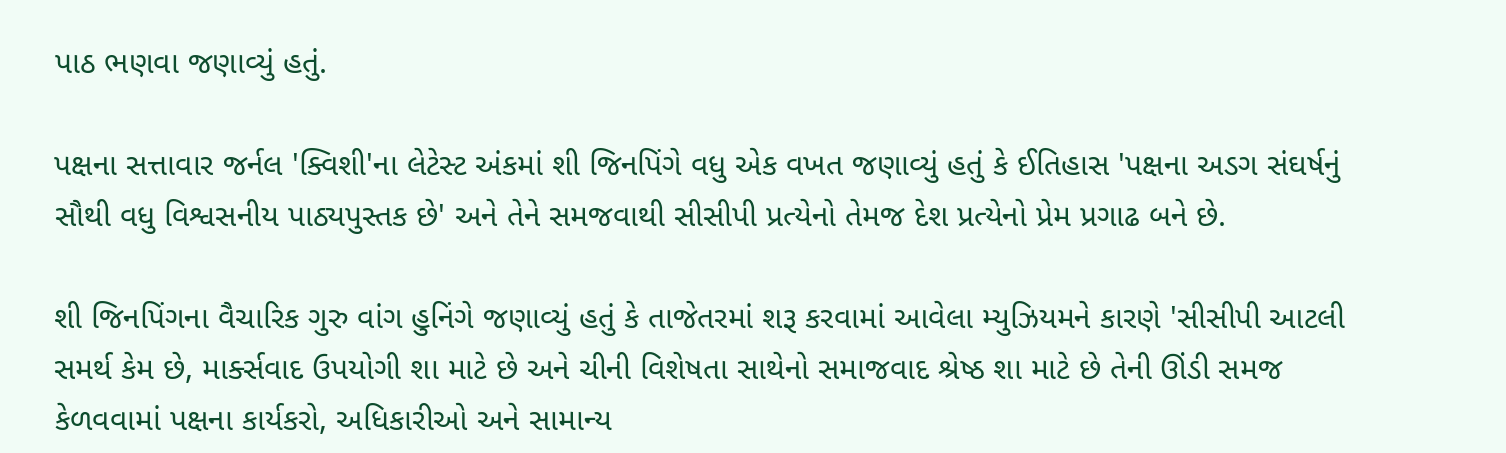પાઠ ભણવા જણાવ્યું હતું.

પક્ષના સત્તાવાર જર્નલ 'ક્વિશી'ના લેટેસ્ટ અંકમાં શી જિનપિંગે વધુ એક વખત જણાવ્યું હતું કે ઈતિહાસ 'પક્ષના અડગ સંઘર્ષનું સૌથી વધુ વિશ્વસનીય પાઠ્યપુસ્તક છે' અને તેને સમજવાથી સીસીપી પ્રત્યેનો તેમજ દેશ પ્રત્યેનો પ્રેમ પ્રગાઢ બને છે.

શી જિનપિંગના વૈચારિક ગુરુ વાંગ હુનિંગે જણાવ્યું હતું કે તાજેતરમાં શરૂ કરવામાં આવેલા મ્યુઝિયમને કારણે 'સીસીપી આટલી સમર્થ કેમ છે, માર્ક્સવાદ ઉપયોગી શા માટે છે અને ચીની વિશેષતા સાથેનો સમાજવાદ શ્રેષ્ઠ શા માટે છે તેની ઊંડી સમજ કેળવવામાં પક્ષના કાર્યકરો, અધિકારીઓ અને સામાન્ય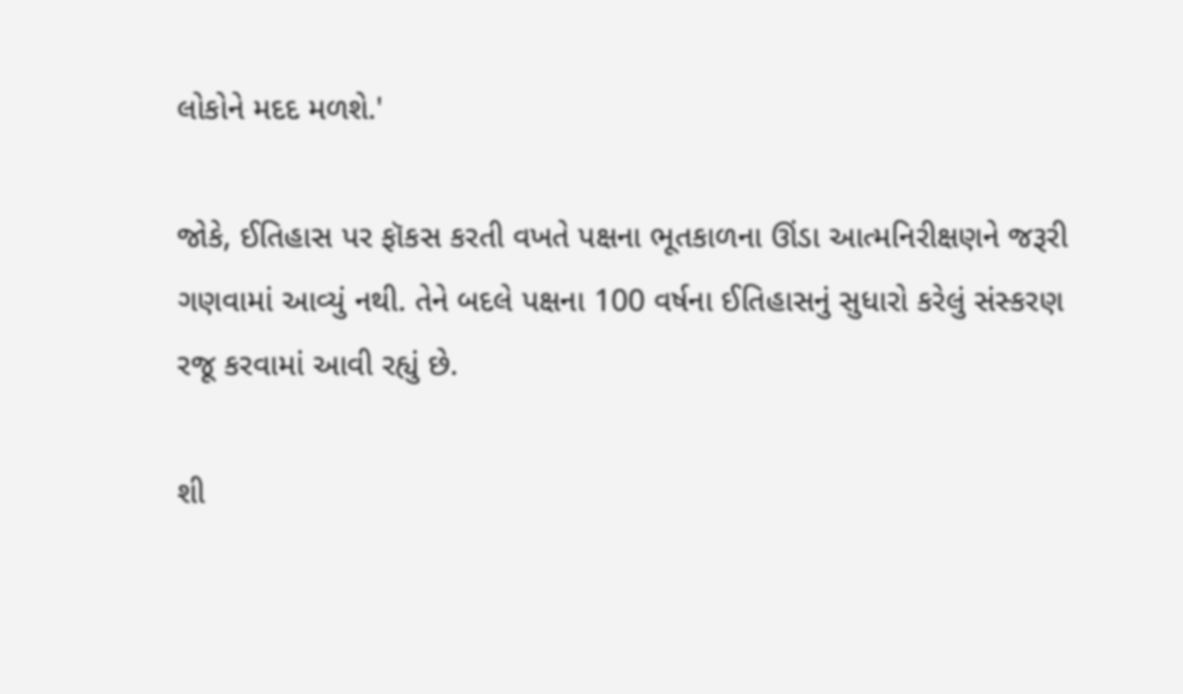લોકોને મદદ મળશે.'

જોકે, ઈતિહાસ પર ફૉકસ કરતી વખતે પક્ષના ભૂતકાળના ઊંડા આત્મનિરીક્ષણને જરૂરી ગણવામાં આવ્યું નથી. તેને બદલે પક્ષના 100 વર્ષના ઈતિહાસનું સુધારો કરેલું સંસ્કરણ રજૂ કરવામાં આવી રહ્યું છે.

શી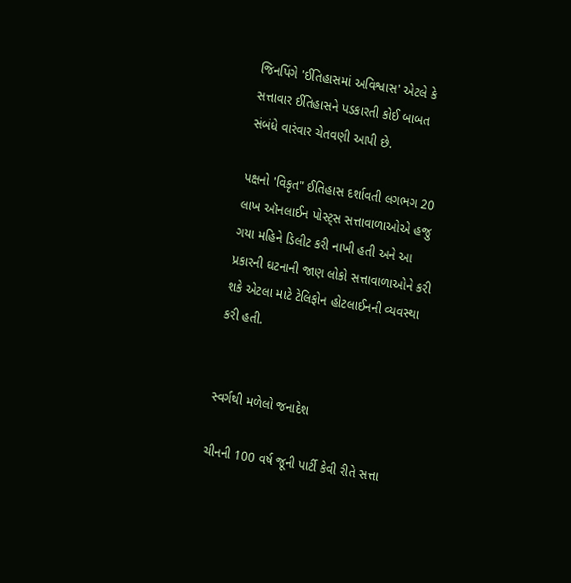જિનપિંગે 'ઈતિહાસમાં અવિશ્વાસ' એટલે કે સત્તાવાર ઈતિહાસને પડકારતી કોઈ બાબત સંબંધે વારંવાર ચેતવણી આપી છે.

પક્ષનો 'વિકૃત" ઈતિહાસ દર્શાવતી લગભગ 20 લાખ ઑનલાઈન પોસ્ટ્સ સત્તાવાળાઓએ હજુ ગયા મહિને ડિલીટ કરી નાખી હતી અને આ પ્રકારની ઘટનાની જાણ લોકો સત્તાવાળાઓને કરી શકે એટલા માટે ટેલિફોન હોટલાઈનની વ્યવસ્થા કરી હતી.


સ્વર્ગથી મળેલો જનાદેશ

ચીનની 100 વર્ષ જૂની પાર્ટી કેવી રીતે સત્તા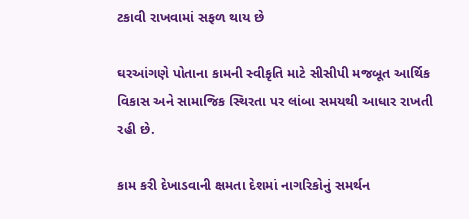ટકાવી રાખવામાં સફળ થાય છે

ઘરઆંગણે પોતાના કામની સ્વીકૃતિ માટે સીસીપી મજબૂત આર્થિક વિકાસ અને સામાજિક સ્થિરતા પર લાંબા સમયથી આધાર રાખતી રહી છે.

કામ કરી દેખાડવાની ક્ષમતા દેશમાં નાગરિકોનું સમર્થન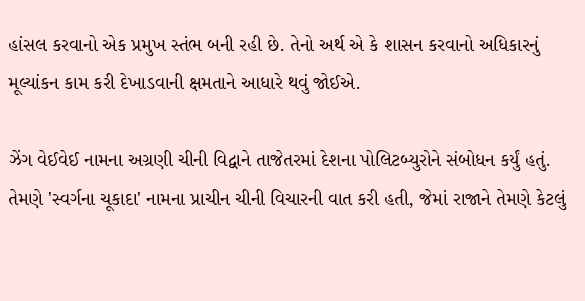હાંસલ કરવાનો એક પ્રમુખ સ્તંભ બની રહી છે. તેનો અર્થ એ કે શાસન કરવાનો અધિકારનું મૂલ્યાંકન કામ કરી દેખાડવાની ક્ષમતાને આધારે થવું જોઈએ.

ઝેંગ વેઈવેઈ નામના અગ્રણી ચીની વિદ્વાને તાજેતરમાં દેશના પોલિટબ્યુરોને સંબોધન કર્યું હતું. તેમણે 'સ્વર્ગના ચૂકાદા' નામના પ્રાચીન ચીની વિચારની વાત કરી હતી, જેમાં રાજાને તેમણે કેટલું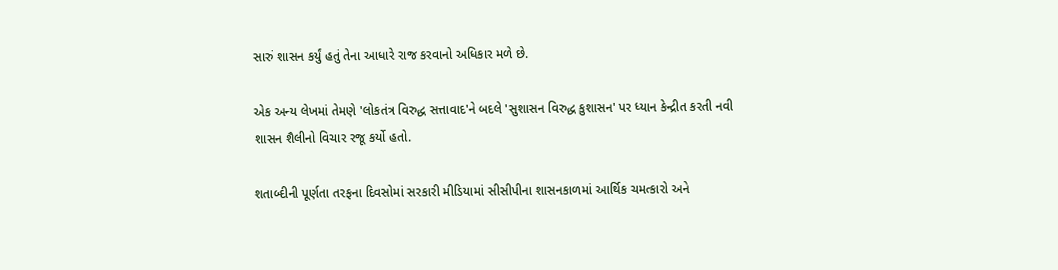સારું શાસન કર્યું હતું તેના આધારે રાજ કરવાનો અધિકાર મળે છે.

એક અન્ય લેખમાં તેમણે 'લોકતંત્ર વિરુદ્ધ સત્તાવાદ'ને બદલે 'સુશાસન વિરુદ્ધ કુશાસન' પર ધ્યાન કેન્દ્રીત કરતી નવી શાસન શૈલીનો વિચાર રજૂ કર્યો હતો.

શતાબ્દીની પૂર્ણતા તરફના દિવસોમાં સરકારી મીડિયામાં સીસીપીના શાસનકાળમાં આર્થિક ચમત્કારો અને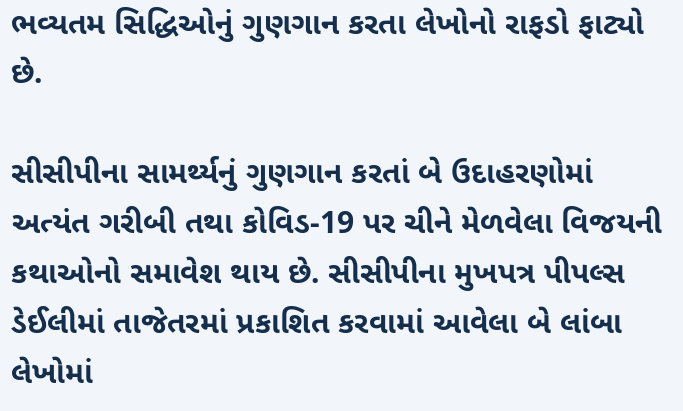ભવ્યતમ સિદ્ધિઓનું ગુણગાન કરતા લેખોનો રાફડો ફાટ્યો છે.

સીસીપીના સામર્થ્યનું ગુણગાન કરતાં બે ઉદાહરણોમાં અત્યંત ગરીબી તથા કોવિડ-19 પર ચીને મેળવેલા વિજયની કથાઓનો સમાવેશ થાય છે. સીસીપીના મુખપત્ર પીપલ્સ ડેઈલીમાં તાજેતરમાં પ્રકાશિત કરવામાં આવેલા બે લાંબા લેખોમાં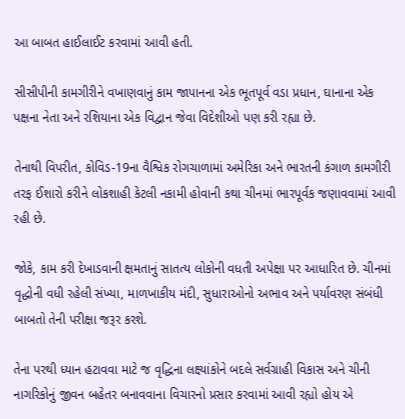આ બાબત હાઈલાઈટ કરવામાં આવી હતી.

સીસીપીની કામગીરીને વખાણવાનું કામ જાપાનના એક ભૂતપૂર્વ વડા પ્રધાન, ઘાનાના એક પક્ષના નેતા અને રશિયાના એક વિદ્વાન જેવા વિદેશીઓ પણ કરી રહ્યા છે.

તેનાથી વિપરીત, કોવિડ-19ના વૈશ્વિક રોગચાળામાં અમેરિકા અને ભારતની કંગાળ કામગીરી તરફ ઈશારો કરીને લોકશાહી કેટલી નકામી હોવાની કથા ચીનમાં ભારપૂર્વક જણાવવામાં આવી રહી છે.

જોકે, કામ કરી દેખાડવાની ક્ષમતાનું સાતત્ય લોકોની વધતી અપેક્ષા પર આધારિત છે. ચીનમાં વૃદ્ધોની વધી રહેલી સંખ્યા, માળખાકીય મંદી, સુધારાઓનો અભાવ અને પર્યાવરણ સંબંધી બાબતો તેની પરીક્ષા જરૂર કરશે.

તેના પરથી ધ્યાન હટાવવા માટે જ વૃદ્ધિના લક્ષ્યાંકોને બદલે સર્વગ્રાહી વિકાસ અને ચીની નાગરિકોનું જીવન બહેતર બનાવવાના વિચારનો પ્રસાર કરવામાં આવી રહ્યો હોય એ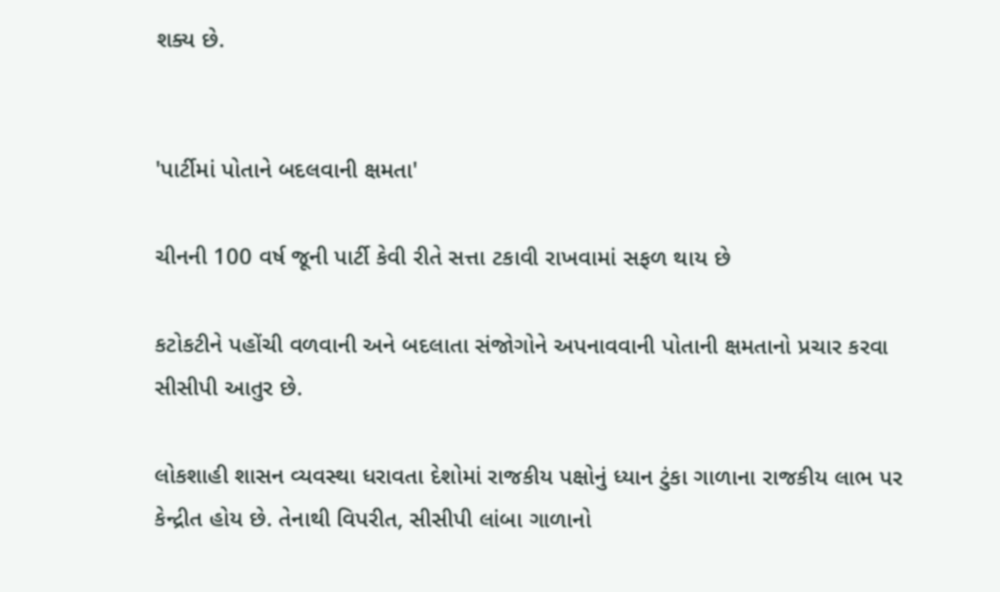શક્ય છે.


'પાર્ટીમાં પોતાને બદલવાની ક્ષમતા'

ચીનની 100 વર્ષ જૂની પાર્ટી કેવી રીતે સત્તા ટકાવી રાખવામાં સફળ થાય છે

કટોકટીને પહોંચી વળવાની અને બદલાતા સંજોગોને અપનાવવાની પોતાની ક્ષમતાનો પ્રચાર કરવા સીસીપી આતુર છે.

લોકશાહી શાસન વ્યવસ્થા ધરાવતા દેશોમાં રાજકીય પક્ષોનું ધ્યાન ટુંકા ગાળાના રાજકીય લાભ પર કેન્દ્રીત હોય છે. તેનાથી વિપરીત, સીસીપી લાંબા ગાળાનો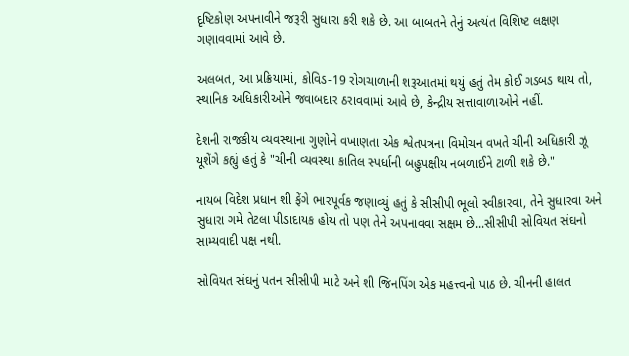દૃષ્ટિકોણ અપનાવીને જરૂરી સુધારા કરી શકે છે. આ બાબતને તેનું અત્યંત વિશિષ્ટ લક્ષણ ગણાવવામાં આવે છે.

અલબત, આ પ્રક્રિયામાં, કોવિડ-19 રોગચાળાની શરૂઆતમાં થયું હતું તેમ કોઈ ગડબડ થાય તો, સ્થાનિક અધિકારીઓને જવાબદાર ઠરાવવામાં આવે છે, કેન્દ્રીય સત્તાવાળાઓને નહીં.

દેશની રાજકીય વ્યવસ્થાના ગુણોને વખાણતા એક શ્વેતપત્રના વિમોચન વખતે ચીની અધિકારી ઝૂ યૂશેંગે કહ્યું હતું કે "ચીની વ્યવસ્થા કાતિલ સ્પર્ધાની બહુપક્ષીય નબળાઈને ટાળી શકે છે."

નાયબ વિદેશ પ્રધાન શી ફેંગે ભારપૂર્વક જણાવ્યું હતું કે સીસીપી ભૂલો સ્વીકારવા, તેને સુધારવા અને સુધારા ગમે તેટલા પીડાદાયક હોય તો પણ તેને અપનાવવા સક્ષમ છે...સીસીપી સોવિયત સંઘનો સામ્યવાદી પક્ષ નથી.

સોવિયત સંઘનું પતન સીસીપી માટે અને શી જિનપિંગ એક મહત્ત્વનો પાઠ છે. ચીનની હાલત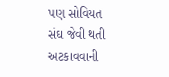પણ સોવિયત સંઘ જેવી થતી અટકાવવાની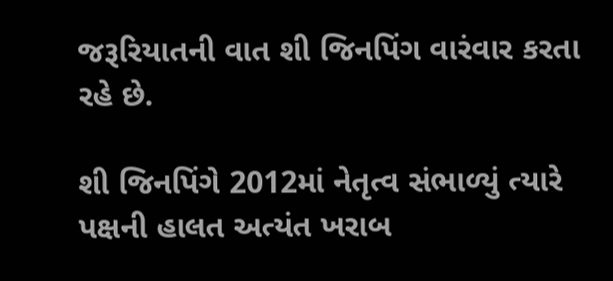જરૂરિયાતની વાત શી જિનપિંગ વારંવાર કરતા રહે છે.

શી જિનપિંગે 2012માં નેતૃત્વ સંભાળ્યું ત્યારે પક્ષની હાલત અત્યંત ખરાબ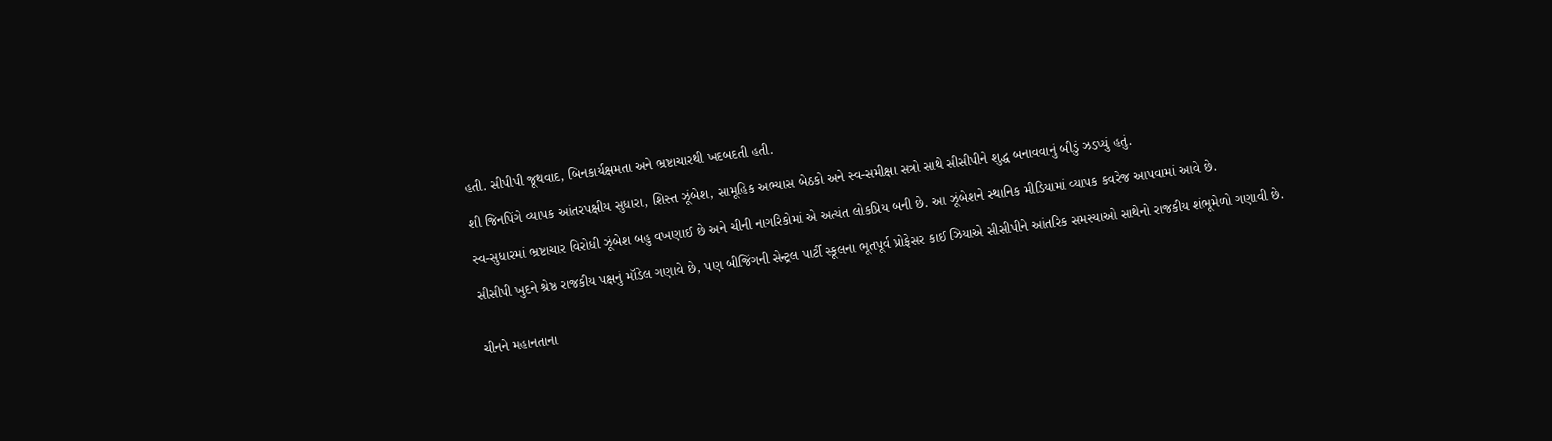હતી. સીપીપી જૂથવાદ, બિનકાર્યક્ષમતા અને ભ્રષ્ટાચારથી ખદબદતી હતી.

શી જિનપિંગે વ્યાપક આંતરપક્ષીય સુધારા, શિસ્ત ઝૂંબેશ, સામૂહિક અભ્યાસ બેઠકો અને સ્વ-સમીક્ષા સત્રો સાથે સીસીપીને શુદ્ધ બનાવવાનું બીડું ઝડપ્યું હતું.

સ્વ-સુધારમાં ભ્રષ્ટાચાર વિરોધી ઝૂંબેશ બહુ વખણાઈ છે અને ચીની નાગરિકોમાં એ અત્યંત લોકપ્રિય બની છે. આ ઝૂંબેશને સ્થાનિક મીડિયામાં વ્યાપક કવરેજ આપવામાં આવે છે.

સીસીપી ખુદને શ્રેષ્ઠ રાજકીય પક્ષનું મૉડેલ ગણાવે છે, પણ બીજિંગની સેન્ટ્રલ પાર્ટી સ્કૂલના ભૂતપૂર્વ પ્રોફેસર કાઈ ઝિયાએ સીસીપીને આંતરિક સમસ્યાઓ સાથેનો રાજકીય શંભૂમેળો ગણાવી છે.


ચીનને મહાનતાના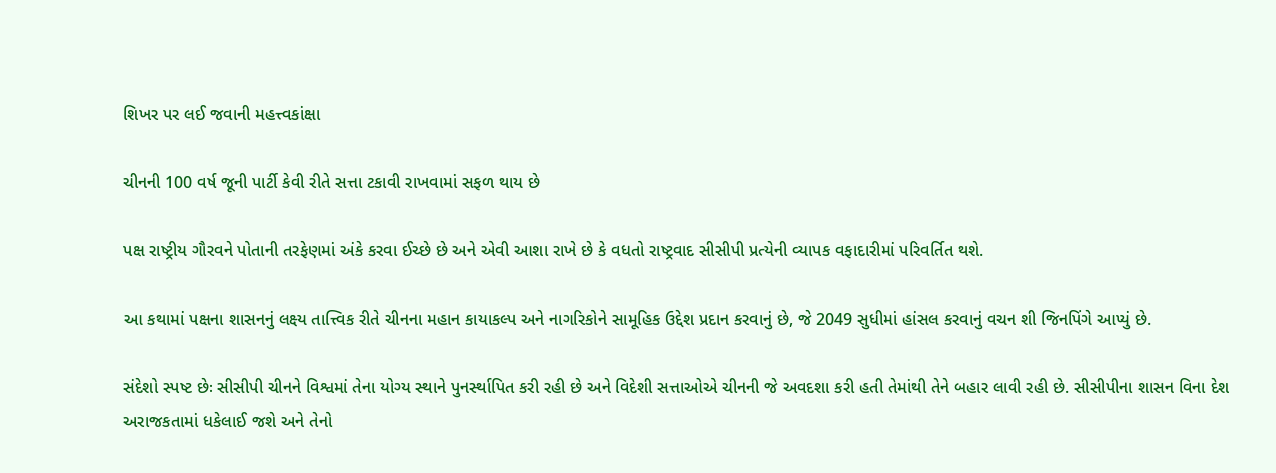શિખર પર લઈ જવાની મહત્ત્વકાંક્ષા

ચીનની 100 વર્ષ જૂની પાર્ટી કેવી રીતે સત્તા ટકાવી રાખવામાં સફળ થાય છે

પક્ષ રાષ્ટ્રીય ગૌરવને પોતાની તરફેણમાં અંકે કરવા ઈચ્છે છે અને એવી આશા રાખે છે કે વધતો રાષ્ટ્રવાદ સીસીપી પ્રત્યેની વ્યાપક વફાદારીમાં પરિવર્તિત થશે.

આ કથામાં પક્ષના શાસનનું લક્ષ્ય તાત્ત્વિક રીતે ચીનના મહાન કાયાકલ્પ અને નાગરિકોને સામૂહિક ઉદ્દેશ પ્રદાન કરવાનું છે, જે 2049 સુધીમાં હાંસલ કરવાનું વચન શી જિનપિંગે આપ્યું છે.

સંદેશો સ્પષ્ટ છેઃ સીસીપી ચીનને વિશ્વમાં તેના યોગ્ય સ્થાને પુનર્સ્થાપિત કરી રહી છે અને વિદેશી સત્તાઓએ ચીનની જે અવદશા કરી હતી તેમાંથી તેને બહાર લાવી રહી છે. સીસીપીના શાસન વિના દેશ અરાજકતામાં ધકેલાઈ જશે અને તેનો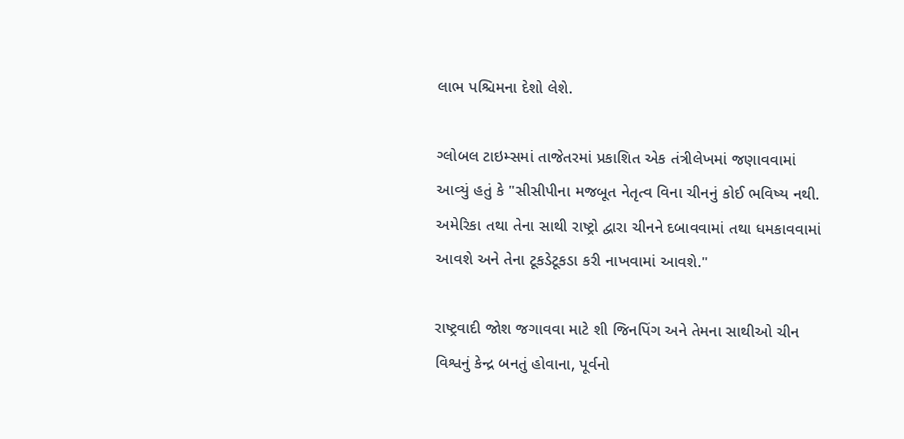લાભ પશ્ચિમના દેશો લેશે.

ગ્લોબલ ટાઇમ્સમાં તાજેતરમાં પ્રકાશિત એક તંત્રીલેખમાં જણાવવામાં આવ્યું હતું કે "સીસીપીના મજબૂત નેતૃત્વ વિના ચીનનું કોઈ ભવિષ્ય નથી. અમેરિકા તથા તેના સાથી રાષ્ટ્રો દ્વારા ચીનને દબાવવામાં તથા ધમકાવવામાં આવશે અને તેના ટૂકડેટૂકડા કરી નાખવામાં આવશે."

રાષ્ટ્રવાદી જોશ જગાવવા માટે શી જિનપિંગ અને તેમના સાથીઓ ચીન વિશ્વનું કેન્દ્ર બનતું હોવાના, પૂર્વનો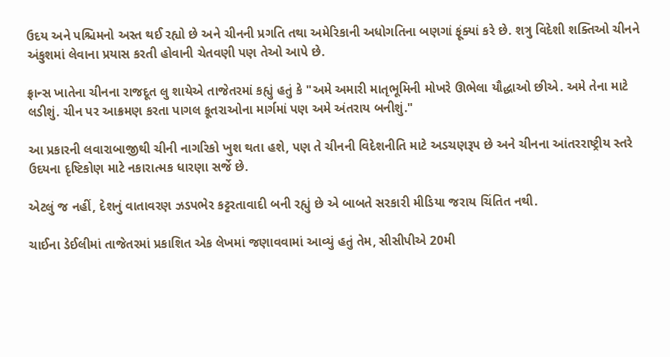ઉદય અને પશ્ચિમનો અસ્ત થઈ રહ્યો છે અને ચીનની પ્રગતિ તથા અમેરિકાની અધોગતિના બણગાં ફૂંક્યાં કરે છે. શત્રુ વિદેશી શક્તિઓ ચીનને અંકુશમાં લેવાના પ્રયાસ કરતી હોવાની ચેતવણી પણ તેઓ આપે છે.

ફ્રાન્સ ખાતેના ચીનના રાજદૂત લુ શાયેએ તાજેતરમાં કહ્યું હતું કે "અમે અમારી માતૃભૂમિની મોખરે ઊભેલા યૌદ્ધાઓ છીએ. અમે તેના માટે લડીશું. ચીન પર આક્રમણ કરતા પાગલ કૂતરાઓના માર્ગમાં પણ અમે અંતરાય બનીશું."

આ પ્રકારની લવારાબાજીથી ચીની નાગરિકો ખુશ થતા હશે, પણ તે ચીનની વિદેશનીતિ માટે અડચણરૂપ છે અને ચીનના આંતરરાષ્ટ્રીય સ્તરે ઉદયના દૃષ્ટિકોણ માટે નકારાત્મક ધારણા સર્જે છે.

એટલું જ નહીં, દેશનું વાતાવરણ ઝડપભેર કટ્ટરતાવાદી બની રહ્યું છે એ બાબતે સરકારી મીડિયા જરાય ચિંતિત નથી.

ચાઈના ડેઈલીમાં તાજેતરમાં પ્રકાશિત એક લેખમાં જણાવવામાં આવ્યું હતું તેમ, સીસીપીએ 20મી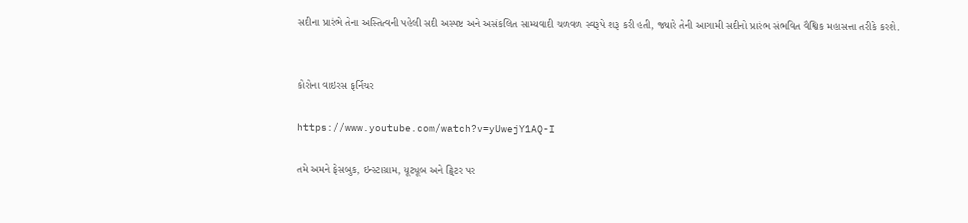સદીના પ્રારંભે તેના અસ્તિત્વની પહેલી સદી અસ્પષ્ટ અને અસંકલિત સામ્યવાદી ચળવળ સ્વરૂપે શરૂ કરી હતી, જ્યારે તેની આગામી સદીનો પ્રારંભ સંભવિત વૈશ્વિક મહાસત્તા તરીકે કરશે.


કોરોના વાઇરસ ફર્નિચર

https://www.youtube.com/watch?v=yUwejY1AQ-I

તમે અમને ફેસબુક, ઇન્સ્ટાગ્રામ, યૂટ્યૂબ અને ટ્વિટર પર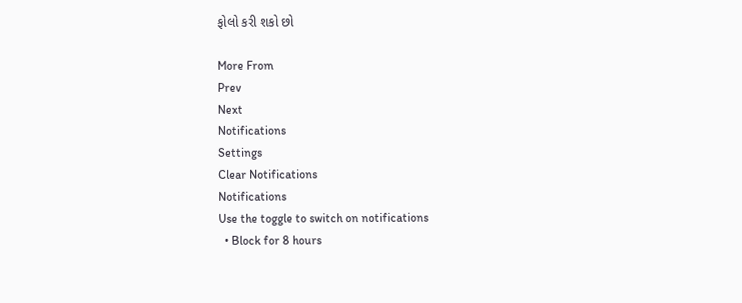ફોલો કરી શકો છો

More From
Prev
Next
Notifications
Settings
Clear Notifications
Notifications
Use the toggle to switch on notifications
  • Block for 8 hours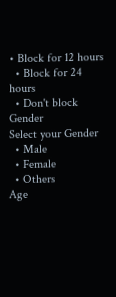• Block for 12 hours
  • Block for 24 hours
  • Don't block
Gender
Select your Gender
  • Male
  • Female
  • Others
Age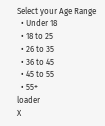Select your Age Range
  • Under 18
  • 18 to 25
  • 26 to 35
  • 36 to 45
  • 45 to 55
  • 55+
loader
X